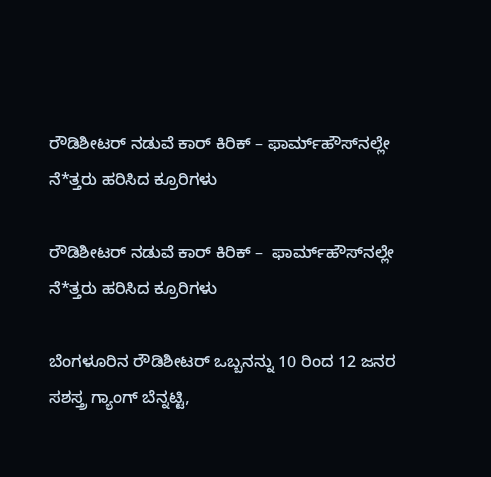ರೌಡಿಶೀಟರ್ ನಡುವೆ ಕಾರ್‌ ಕಿರಿಕ್‌ – ಫಾರ್ಮ್‌ಹೌಸ್‌ನಲ್ಲೇ ನೆ*ತ್ತರು ಹರಿಸಿದ ಕ್ರೂರಿಗಳು

ರೌಡಿಶೀಟರ್ ನಡುವೆ ಕಾರ್‌ ಕಿರಿಕ್‌ –  ಫಾರ್ಮ್‌ಹೌಸ್‌ನಲ್ಲೇ ನೆ*ತ್ತರು ಹರಿಸಿದ ಕ್ರೂರಿಗಳು

ಬೆಂಗಳೂರಿನ ರೌಡಿಶೀಟರ್ ಒಬ್ಬನನ್ನು 10 ರಿಂದ 12 ಜನರ ಸಶಸ್ತ್ರ ಗ್ಯಾಂಗ್ ಬೆನ್ನಟ್ಟಿ,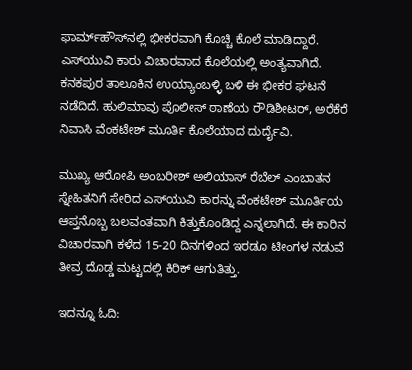ಫಾರ್ಮ್‌ಹೌಸ್‌ನಲ್ಲಿ ಭೀಕರವಾಗಿ ಕೊಚ್ಚಿ ಕೊಲೆ ಮಾಡಿದ್ದಾರೆ. ಎಸ್‌ಯುವಿ ಕಾರು ವಿಚಾರವಾದ ಕೊಲೆಯಲ್ಲಿ ಅಂತ್ಯವಾಗಿದೆ.  ಕನಕಪುರ ತಾಲೂಕಿನ ಉಯ್ಯಾಂಬಳ್ಳಿ ಬಳಿ ಈ ಭೀಕರ ಘಟನೆ  ನಡೆದಿದೆ. ಹುಲಿಮಾವು ಪೊಲೀಸ್ ಠಾಣೆಯ ರೌಡಿಶೀಟರ್, ಅರೆಕೆರೆ ನಿವಾಸಿ ವೆಂಕಟೇಶ್ ಮೂರ್ತಿ ಕೊಲೆಯಾದ ದುರ್ದೈವಿ.

ಮುಖ್ಯ ಆರೋಪಿ ಅಂಬರೀಶ್ ಅಲಿಯಾಸ್ ರೆಬೆಲ್ ಎಂಬಾತನ ಸ್ನೇಹಿತನಿಗೆ ಸೇರಿದ ಎಸ್‌ಯುವಿ ಕಾರನ್ನು ವೆಂಕಟೇಶ್ ಮೂರ್ತಿಯ ಆಪ್ತನೊಬ್ಬ ಬಲವಂತವಾಗಿ ಕಿತ್ತುಕೊಂಡಿದ್ದ ಎನ್ನಲಾಗಿದೆ. ಈ ಕಾರಿನ ವಿಚಾರವಾಗಿ ಕಳೆದ 15-20 ದಿನಗಳಿಂದ ಇರಡೂ ಟೀಂಗಳ ನಡುವೆ ತೀವ್ರ ದೊಡ್ಡ ಮಟ್ಟದಲ್ಲಿ ಕಿರಿಕ್ ಆಗುತಿತ್ತು.

ಇದನ್ನೂ ಓದಿ: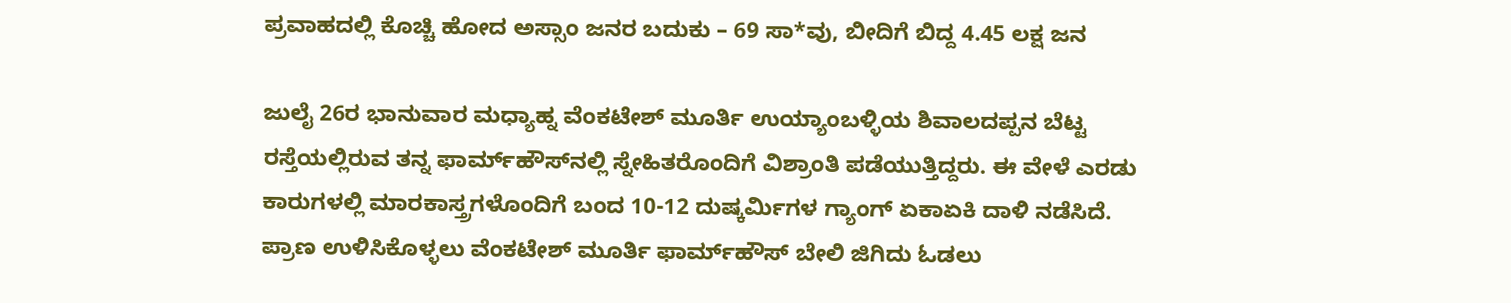ಪ್ರವಾಹದಲ್ಲಿ ಕೊಚ್ಚಿ ಹೋದ ಅಸ್ಸಾಂ ಜನರ ಬದುಕು – 69 ಸಾ*ವು, ಬೀದಿಗೆ ಬಿದ್ದ 4.45 ಲಕ್ಷ ಜನ

ಜುಲೈ 26ರ ಭಾನುವಾರ ಮಧ್ಯಾಹ್ನ ವೆಂಕಟೇಶ್ ಮೂರ್ತಿ ಉಯ್ಯಾಂಬಳ್ಳಿಯ ಶಿವಾಲದಪ್ಪನ ಬೆಟ್ಟ ರಸ್ತೆಯಲ್ಲಿರುವ ತನ್ನ ಫಾರ್ಮ್‌ಹೌಸ್‌ನಲ್ಲಿ ಸ್ನೇಹಿತರೊಂದಿಗೆ ವಿಶ್ರಾಂತಿ ಪಡೆಯುತ್ತಿದ್ದರು. ಈ ವೇಳೆ ಎರಡು ಕಾರುಗಳಲ್ಲಿ ಮಾರಕಾಸ್ತ್ರಗಳೊಂದಿಗೆ ಬಂದ 10-12 ದುಷ್ಕರ್ಮಿಗಳ ಗ್ಯಾಂಗ್ ಏಕಾಏಕಿ ದಾಳಿ ನಡೆಸಿದೆ. ಪ್ರಾಣ ಉಳಿಸಿಕೊಳ್ಳಲು ವೆಂಕಟೇಶ್ ಮೂರ್ತಿ ಫಾರ್ಮ್‌ಹೌಸ್ ಬೇಲಿ ಜಿಗಿದು ಓಡಲು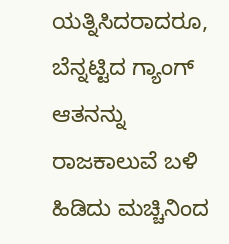ಯತ್ನಿಸಿದರಾದರೂ, ಬೆನ್ನಟ್ಟಿದ ಗ್ಯಾಂಗ್ ಆತನನ್ನು ರಾಜಕಾಲುವೆ ಬಳಿ ಹಿಡಿದು ಮಚ್ಚಿನಿಂದ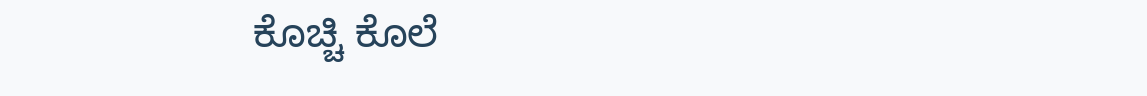ಕೊಚ್ಚಿ ಕೊಲೆ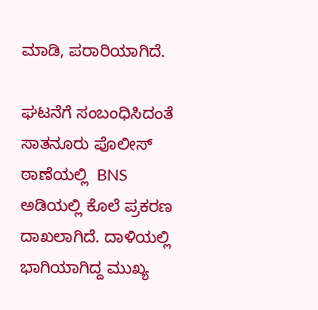ಮಾಡಿ, ಪರಾರಿಯಾಗಿದೆ.

ಘಟನೆಗೆ ಸಂಬಂಧಿಸಿದಂತೆ ಸಾತನೂರು ಪೊಲೀಸ್ ಠಾಣೆಯಲ್ಲಿ  BNS ಅಡಿಯಲ್ಲಿ ಕೊಲೆ ಪ್ರಕರಣ ದಾಖಲಾಗಿದೆ. ದಾಳಿಯಲ್ಲಿ ಭಾಗಿಯಾಗಿದ್ದ ಮುಖ್ಯ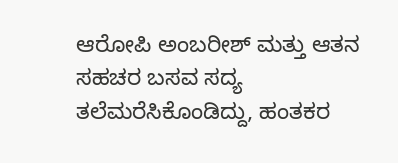ಆರೋಪಿ ಅಂಬರೀಶ್ ಮತ್ತು ಆತನ ಸಹಚರ ಬಸವ ಸದ್ಯ ತಲೆಮರೆಸಿಕೊಂಡಿದ್ದು, ಹಂತಕರ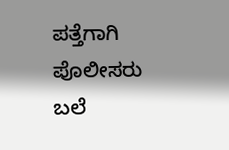ಪತ್ತೆಗಾಗಿ ಪೊಲೀಸರು ಬಲೆ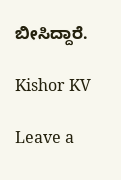ಬೀಸಿದ್ದಾರೆ.

Kishor KV

Leave a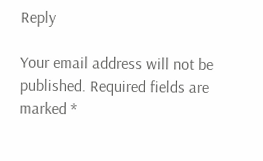Reply

Your email address will not be published. Required fields are marked *